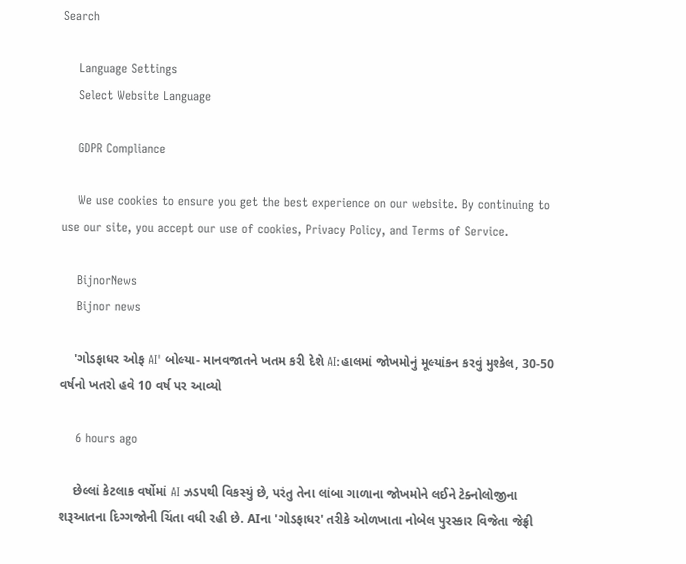Search

    Language Settings
    Select Website Language

    GDPR Compliance

    We use cookies to ensure you get the best experience on our website. By continuing to use our site, you accept our use of cookies, Privacy Policy, and Terms of Service.

    BijnorNews
    Bijnor news

    'ગોડફાધર ઓફ AI' બોલ્યા- માનવજાતને ખતમ કરી દેશે AI:હાલમાં જોખમોનું મૂલ્યાંકન કરવું મુશ્કેલ, 30-50 વર્ષનો ખતરો હવે 10 વર્ષ પર આવ્યો

    6 hours ago

    છેલ્લાં કેટલાક વર્ષોમાં AI ઝડપથી વિકસ્યું છે, પરંતુ તેના લાંબા ગાળાના જોખમોને લઈને ટેક્નોલોજીના શરૂઆતના દિગ્ગજોની ચિંતા વધી રહી છે. AIના 'ગોડફાધર' તરીકે ઓળખાતા નોબેલ પુરસ્કાર વિજેતા જેફ્રી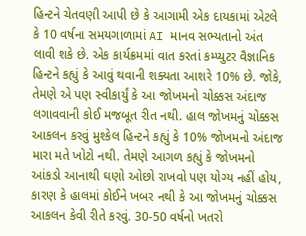હિન્ટને ચેતવણી આપી છે કે આગામી એક દાયકામાં એટલે કે 10 વર્ષના સમયગાળામાં AI માનવ સભ્યતાનો અંત લાવી શકે છે. એક કાર્યક્રમમાં વાત કરતાં કમ્પ્યુટર વૈજ્ઞાનિક હિન્ટને કહ્યું કે આવું થવાની શક્યતા આશરે 10% છે. જોકે, તેમણે એ પણ સ્વીકાર્યું કે આ જોખમનો ચોક્કસ અંદાજ લગાવવાની કોઈ મજબૂત રીત નથી. હાલ જોખમનું ચોક્કસ આકલન કરવું મુશ્કેલ હિન્ટને કહ્યું કે 10% જોખમનો અંદાજ મારા મતે ખોટો નથી. તેમણે આગળ કહ્યું કે જોખમનો આંકડો આનાથી ઘણો ઓછો રાખવો પણ યોગ્ય નહીં હોય, કારણ કે હાલમાં કોઈને ખબર નથી કે આ જોખમનું ચોક્કસ આકલન કેવી રીતે કરવું. 30-50 વર્ષનો ખતરો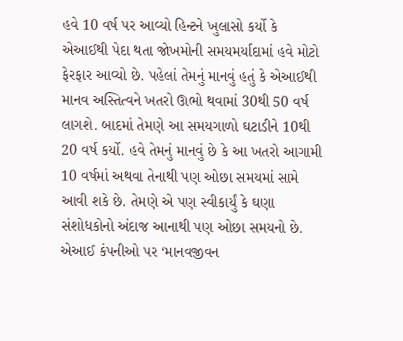હવે 10 વર્ષ પર આવ્યો હિન્ટને ખુલાસો કર્યો કે એઆઈથી પેદા થતા જોખમોની સમયમર્યાદામાં હવે મોટો ફેરફાર આવ્યો છે. પહેલાં તેમનું માનવું હતું કે એઆઈથી માનવ અસ્તિત્વને ખતરો ઊભો થવામાં 30થી 50 વર્ષ લાગશે. બાદમાં તેમણે આ સમયગાળો ઘટાડીને 10થી 20 વર્ષ કર્યો. હવે તેમનું માનવું છે કે આ ખતરો આગામી 10 વર્ષમાં અથવા તેનાથી પણ ઓછા સમયમાં સામે આવી શકે છે. તેમણે એ પણ સ્વીકાર્યું કે ઘણા સંશોધકોનો અંદાજ આનાથી પણ ઓછા સમયનો છે. એઆઈ કંપનીઓ પર ‘માનવજીવન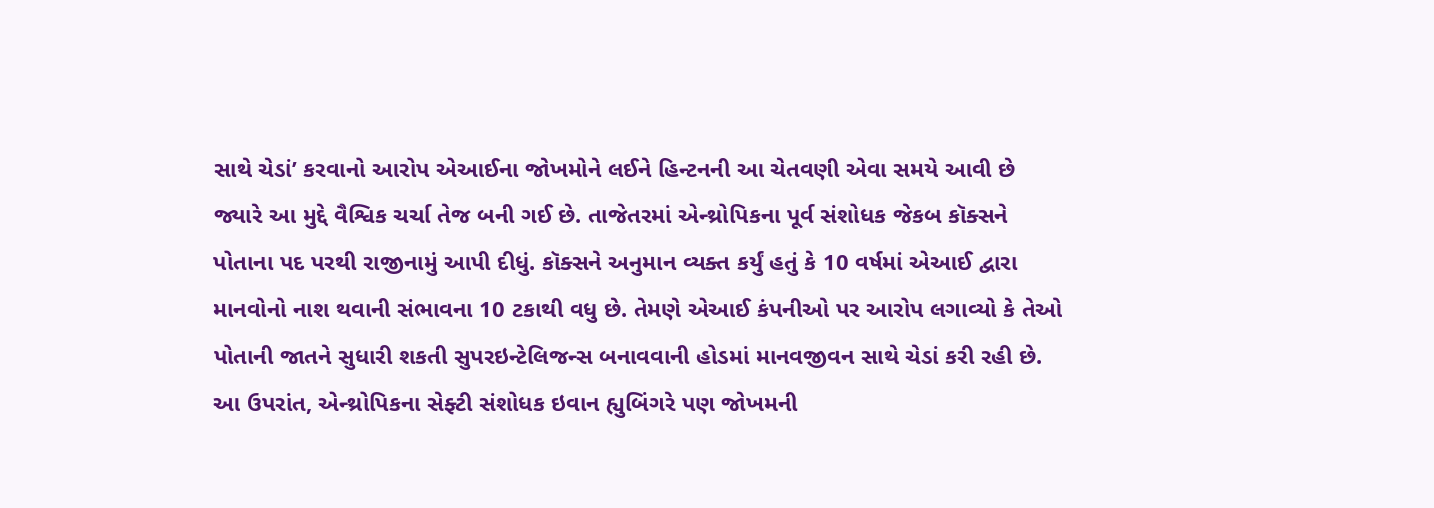સાથે ચેડાં’ કરવાનો આરોપ એઆઈના જોખમોને લઈને હિન્ટનની આ ચેતવણી એવા સમયે આવી છે જ્યારે આ મુદ્દે વૈશ્વિક ચર્ચા તેજ બની ગઈ છે. તાજેતરમાં એન્થ્રોપિકના પૂર્વ સંશોધક જેકબ કૉક્સને પોતાના પદ પરથી રાજીનામું આપી દીધું. કૉક્સને અનુમાન વ્યક્ત કર્યું હતું કે 10 વર્ષમાં એઆઈ દ્વારા માનવોનો નાશ થવાની સંભાવના 10 ટકાથી વધુ છે. તેમણે એઆઈ કંપનીઓ પર આરોપ લગાવ્યો કે તેઓ પોતાની જાતને સુધારી શકતી સુપરઇન્ટેલિજન્સ બનાવવાની હોડમાં માનવજીવન સાથે ચેડાં કરી રહી છે. આ ઉપરાંત, એન્થ્રોપિકના સેફ્ટી સંશોધક ઇવાન હ્યુબિંગરે પણ જોખમની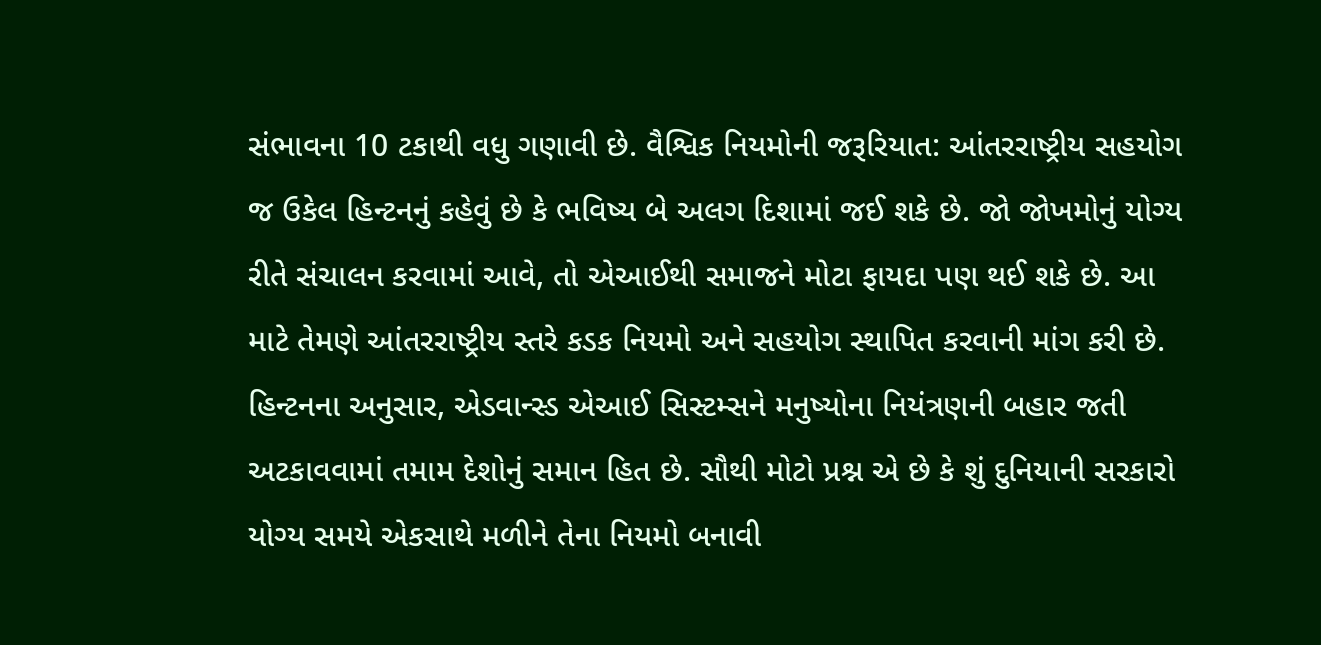સંભાવના 10 ટકાથી વધુ ગણાવી છે. વૈશ્વિક નિયમોની જરૂરિયાત: આંતરરાષ્ટ્રીય સહયોગ જ ઉકેલ હિન્ટનનું કહેવું છે કે ભવિષ્ય બે અલગ દિશામાં જઈ શકે છે. જો જોખમોનું યોગ્ય રીતે સંચાલન કરવામાં આવે, તો એઆઈથી સમાજને મોટા ફાયદા પણ થઈ શકે છે. આ માટે તેમણે આંતરરાષ્ટ્રીય સ્તરે કડક નિયમો અને સહયોગ સ્થાપિત કરવાની માંગ કરી છે. હિન્ટનના અનુસાર, એડવાન્સ્ડ એઆઈ સિસ્ટમ્સને મનુષ્યોના નિયંત્રણની બહાર જતી અટકાવવામાં તમામ દેશોનું સમાન હિત છે. સૌથી મોટો પ્રશ્ન એ છે કે શું દુનિયાની સરકારો યોગ્ય સમયે એકસાથે મળીને તેના નિયમો બનાવી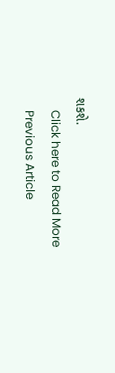શકશે.
    Click here to Read More
    Previous Article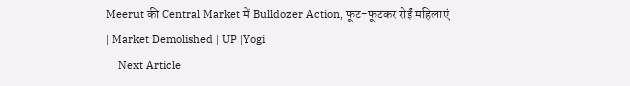Meerut की Central Market में Bulldozer Action, फूट-फूटकर रोईं महिलाएं | Market Demolished | UP |Yogi
    Next Article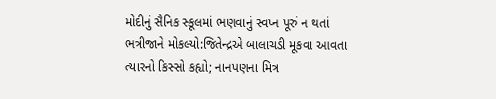મોદીનું સૈનિક સ્કૂલમાં ભણવાનું સ્વપ્ન પૂરું ન થતાં ભત્રીજાને મોકલ્યો:જિતેન્દ્રએ બાલાચડી મૂકવા આવતા ત્યારનો કિસ્સો કહ્યો; નાનપણના મિત્ર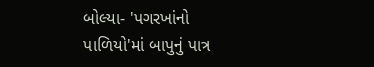બોલ્યા- 'પગરખાંનો પાળિયો'માં બાપુનું પાત્ર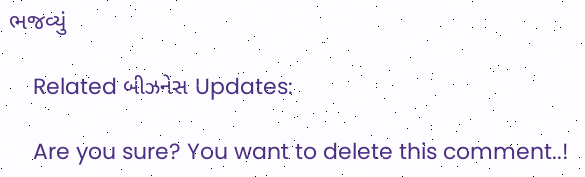ભજવ્યું

    Related બીઝનેસ Updates:

    Are you sure? You want to delete this comment..!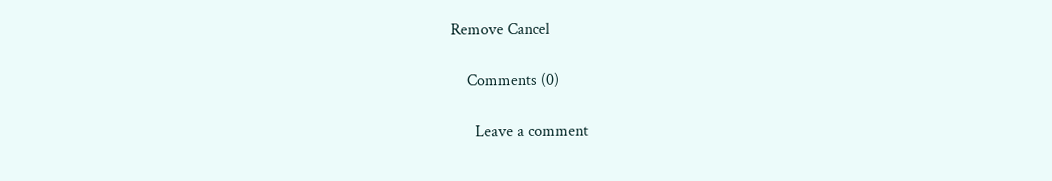Remove Cancel

    Comments (0)

      Leave a comment